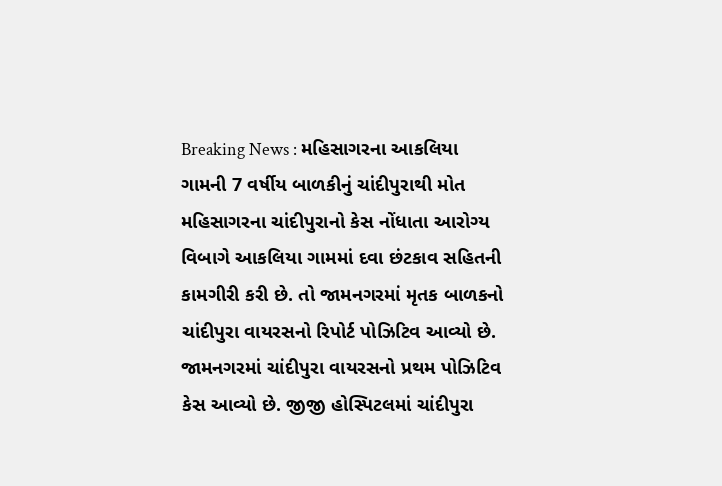Breaking News : મહિસાગરના આકલિયા ગામની 7 વર્ષીય બાળકીનું ચાંદીપુરાથી મોત
મહિસાગરના ચાંદીપુરાનો કેસ નોંધાતા આરોગ્ય વિબાગે આકલિયા ગામમાં દવા છંટકાવ સહિતની કામગીરી કરી છે. તો જામનગરમાં મૃતક બાળકનો ચાંદીપુરા વાયરસનો રિપોર્ટ પોઝિટિવ આવ્યો છે.
જામનગરમાં ચાંદીપુરા વાયરસનો પ્રથમ પોઝિટિવ કેસ આવ્યો છે. જીજી હોસ્પિટલમાં ચાંદીપુરા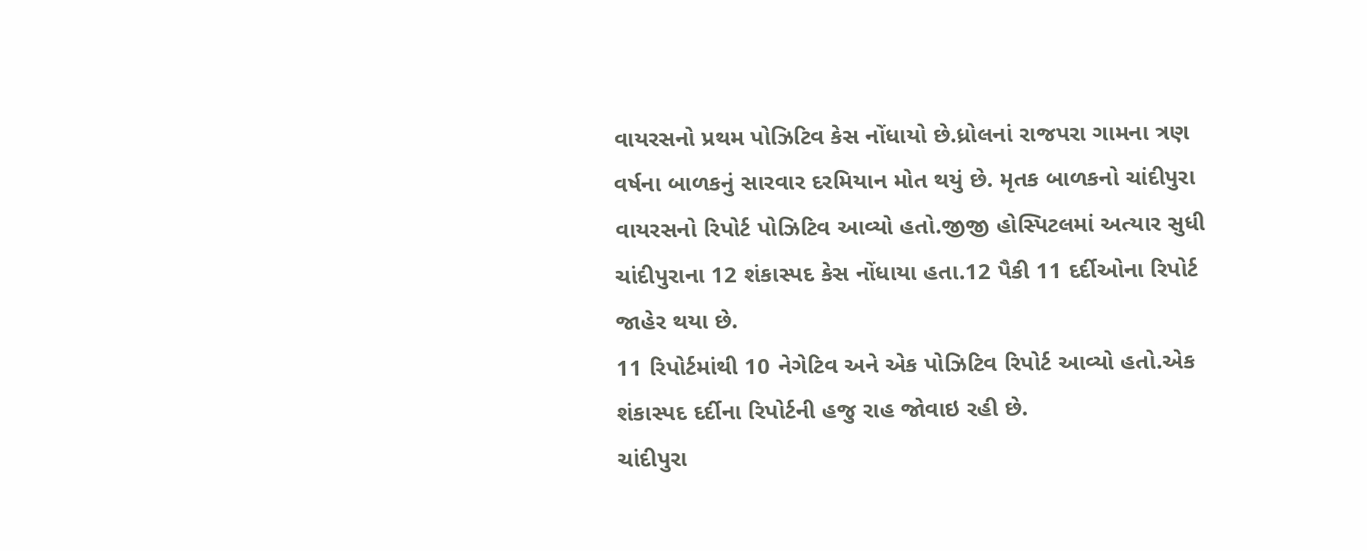વાયરસનો પ્રથમ પોઝિટિવ કેસ નોંધાયો છે.ધ્રોલનાં રાજપરા ગામના ત્રણ વર્ષના બાળકનું સારવાર દરમિયાન મોત થયું છે. મૃતક બાળકનો ચાંદીપુરા વાયરસનો રિપોર્ટ પોઝિટિવ આવ્યો હતો.જીજી હોસ્પિટલમાં અત્યાર સુધી ચાંદીપુરાના 12 શંકાસ્પદ કેસ નોંધાયા હતા.12 પૈકી 11 દર્દીઓના રિપોર્ટ જાહેર થયા છે.
11 રિપોર્ટમાંથી 10 નેગેટિવ અને એક પોઝિટિવ રિપોર્ટ આવ્યો હતો.એક શંકાસ્પદ દર્દીના રિપોર્ટની હજુ રાહ જોવાઇ રહી છે.
ચાંદીપુરા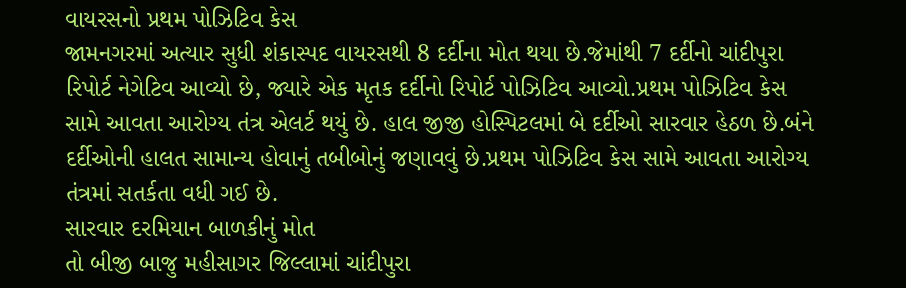વાયરસનો પ્રથમ પોઝિટિવ કેસ
જામનગરમાં અત્યાર સુધી શંકાસ્પદ વાયરસથી 8 દર્દીના મોત થયા છે.જેમાંથી 7 દર્દીનો ચાંદીપુરા રિપોર્ટ નેગેટિવ આવ્યો છે, જ્યારે એક મૃતક દર્દીનો રિપોર્ટ પોઝિટિવ આવ્યો.પ્રથમ પોઝિટિવ કેસ સામે આવતા આરોગ્ય તંત્ર એલર્ટ થયું છે. હાલ જીજી હોસ્પિટલમાં બે દર્દીઓ સારવાર હેઠળ છે.બંને દર્દીઓની હાલત સામાન્ય હોવાનું તબીબોનું જણાવવું છે.પ્રથમ પોઝિટિવ કેસ સામે આવતા આરોગ્ય તંત્રમાં સતર્કતા વધી ગઈ છે.
સારવાર દરમિયાન બાળકીનું મોત
તો બીજી બાજુ મહીસાગર જિલ્લામાં ચાંદીપુરા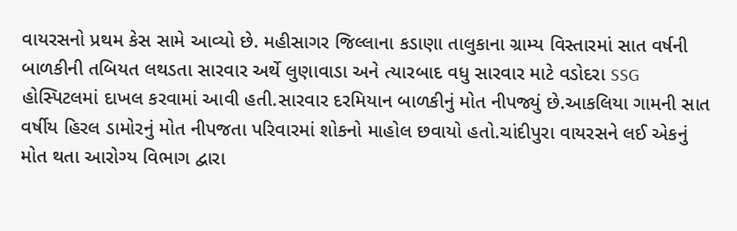વાયરસનો પ્રથમ કેસ સામે આવ્યો છે. મહીસાગર જિલ્લાના કડાણા તાલુકાના ગ્રામ્ય વિસ્તારમાં સાત વર્ષની બાળકીની તબિયત લથડતા સારવાર અર્થે લુણાવાડા અને ત્યારબાદ વધુ સારવાર માટે વડોદરા SSG હોસ્પિટલમાં દાખલ કરવામાં આવી હતી.સારવાર દરમિયાન બાળકીનું મોત નીપજ્યું છે.આકલિયા ગામની સાત વર્ષીય હિરલ ડામોરનું મોત નીપજતા પરિવારમાં શોકનો માહોલ છવાયો હતો.ચાંદીપુરા વાયરસને લઈ એકનું મોત થતા આરોગ્ય વિભાગ દ્વારા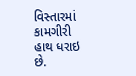વિસ્તારમાં કામગીરી હાથ ધરાઇ છે.